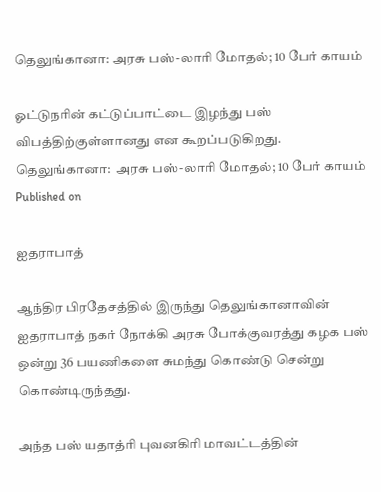தெலுங்கானா: அரசு பஸ்-லாரி மோதல்; 10 பேர் காயம்

ஓட்டுநரின் கட்டுப்பாட்டை இழந்து பஸ் விபத்திற்குள்ளானது என கூறப்படுகிறது.
தெலுங்கானா:  அரசு பஸ்-லாரி மோதல்; 10 பேர் காயம்
Published on

ஐதராபாத்

ஆந்திர பிரதேசத்தில் இருந்து தெலுங்கானாவின் ஐதராபாத் நகர் நோக்கி அரசு போக்குவரத்து கழக பஸ் ஒன்று 36 பயணிகளை சுமந்து கொண்டு சென்று கொண்டிருந்தது.

அந்த பஸ் யதாத்ரி புவனகிரி மாவட்டத்தின்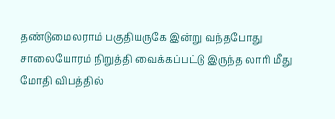தண்டுமைலராம் பகுதியருகே இன்று வந்தபோது சாலையோரம் நிறுத்தி வைக்கப்பட்டு இருந்த லாரி மீது மோதி விபத்தில்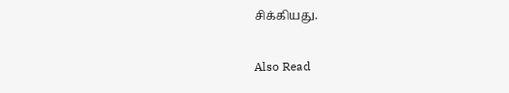சிக்கியது.

Also Read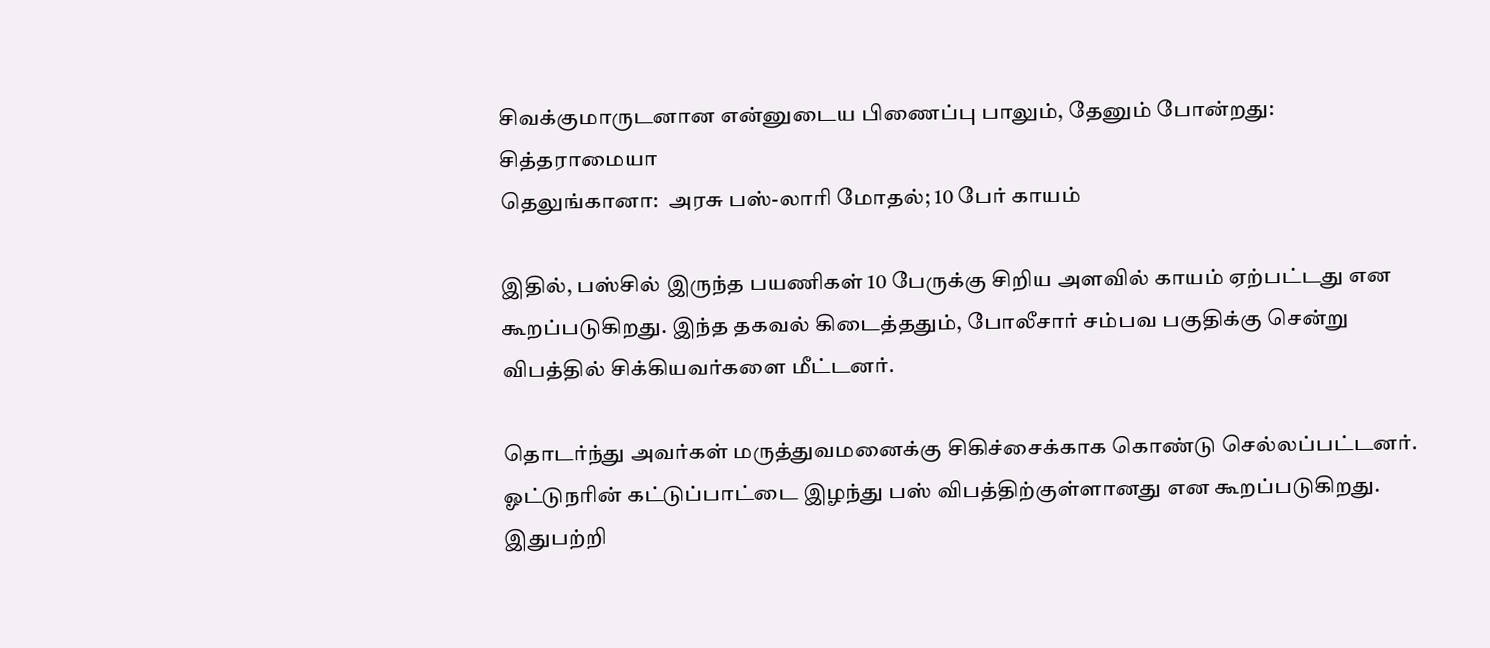சிவக்குமாருடனான என்னுடைய பிணைப்பு பாலும், தேனும் போன்றது: சித்தராமையா
தெலுங்கானா:  அரசு பஸ்-லாரி மோதல்; 10 பேர் காயம்

இதில், பஸ்சில் இருந்த பயணிகள் 10 பேருக்கு சிறிய அளவில் காயம் ஏற்பட்டது என கூறப்படுகிறது. இந்த தகவல் கிடைத்ததும், போலீசார் சம்பவ பகுதிக்கு சென்று விபத்தில் சிக்கியவர்களை மீட்டனர்.

தொடர்ந்து அவர்கள் மருத்துவமனைக்கு சிகிச்சைக்காக கொண்டு செல்லப்பட்டனர். ஓட்டுநரின் கட்டுப்பாட்டை இழந்து பஸ் விபத்திற்குள்ளானது என கூறப்படுகிறது. இதுபற்றி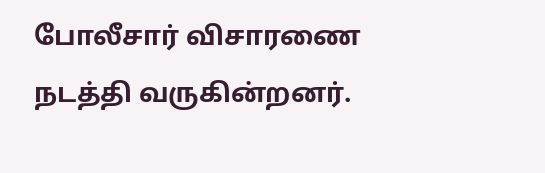போலீசார் விசாரணை நடத்தி வருகின்றனர்.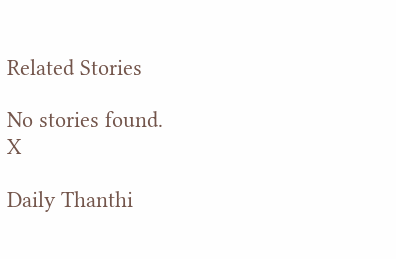Related Stories

No stories found.
X

Daily Thanthi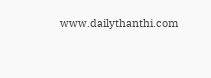www.dailythanthi.com